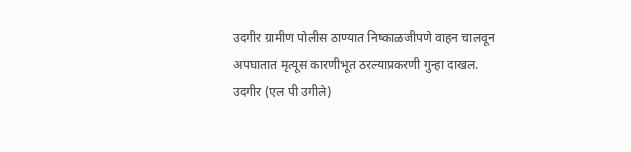उदगीर ग्रामीण पोलीस ठाण्यात निष्काळजीपणे वाहन चालवून अपघातात मृत्यूस कारणीभूत ठरल्याप्रकरणी गुन्हा दाखल.
उदगीर (एल पी उगीले)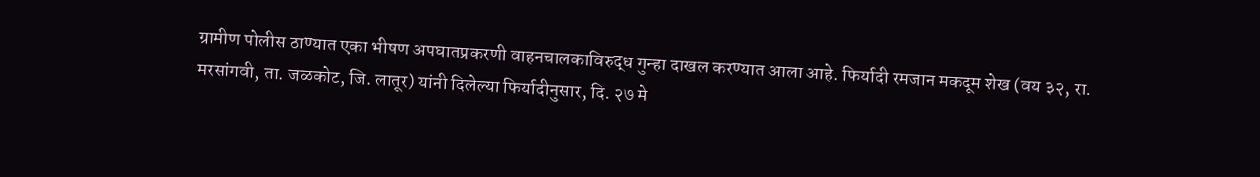ग्रामीण पोलीस ठाण्यात एका भीषण अपघातप्रकरणी वाहनचालकाविरुद्ध गुन्हा दाखल करण्यात आला आहे. फिर्यादी रमजान मकदूम शेख (वय ३२, रा. मरसांगवी, ता. जळकोट, जि. लातूर) यांनी दिलेल्या फिर्यादीनुसार, दि. २७ मे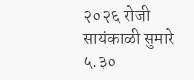२०२६ रोजी सायंकाळी सुमारे ५.३०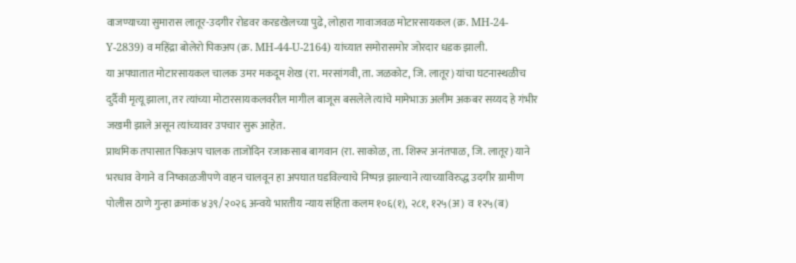वाजण्याच्या सुमारास लातूर-उदगीर रोडवर करडखेलच्या पुढे, लोहारा गावाजवळ मोटारसायकल (क्र. MH-24-Y-2839) व महिंद्रा बोलेरो पिकअप (क्र. MH-44-U-2164) यांच्यात समोरासमोर जोरदार धडक झाली.
या अपघातात मोटारसायकल चालक उमर मकदूम शेख (रा. मरसांगवी, ता. जळकोट, जि. लातूर) यांचा घटनास्थळीच दुर्दैवी मृत्यू झाला, तर त्यांच्या मोटारसायकलवरील मागील बाजूस बसलेले त्यांचे मामेभाऊ अलीम अकबर सय्यद हे गंभीर जखमी झाले असून त्यांच्यावर उपचार सुरू आहेत.
प्राथमिक तपासात पिकअप चालक ताजोदिन रजाकसाब बागवान (रा. साकोळ, ता. शिरूर अनंतपाळ, जि. लातूर) याने भरधाव वेगाने व निष्काळजीपणे वाहन चालवून हा अपघात घडविल्याचे निष्पन्न झाल्याने त्याच्याविरुद्ध उदगीर ग्रामीण पोलीस ठाणे गुन्हा क्रमांक ४३९/२०२६ अन्वये भारतीय न्याय संहिता कलम १०६(१), २८१, १२५(अ) व १२५(ब)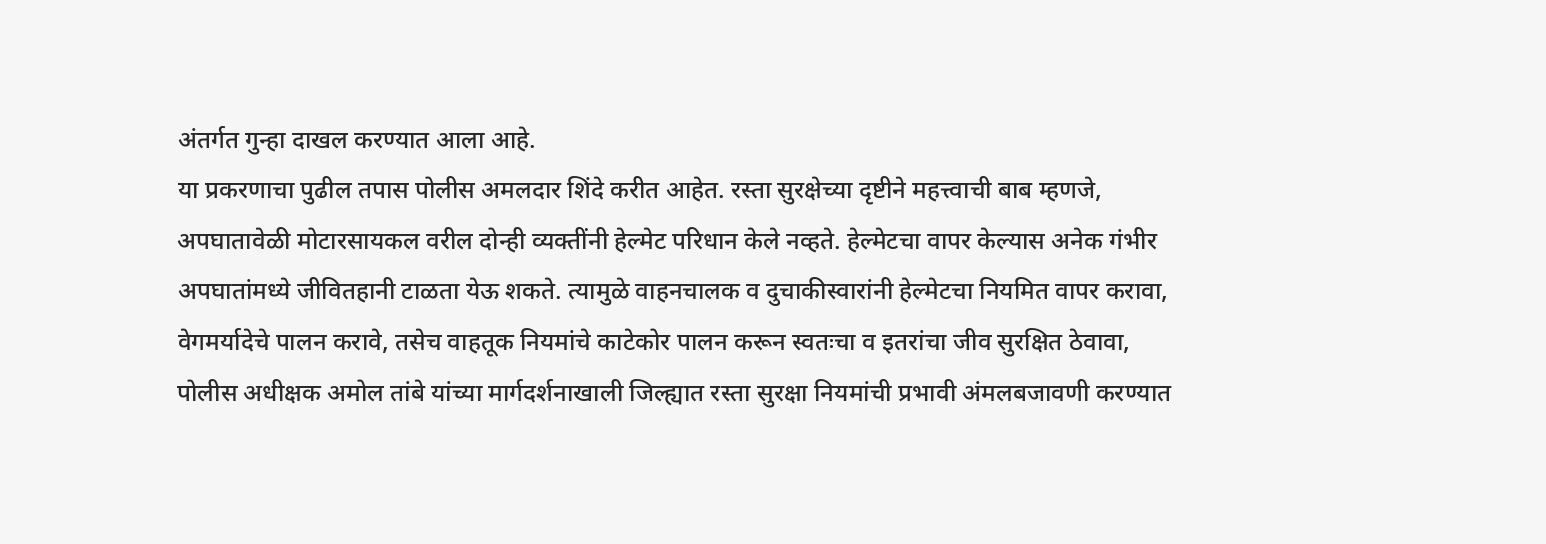अंतर्गत गुन्हा दाखल करण्यात आला आहे.
या प्रकरणाचा पुढील तपास पोलीस अमलदार शिंदे करीत आहेत. रस्ता सुरक्षेच्या दृष्टीने महत्त्वाची बाब म्हणजे, अपघातावेळी मोटारसायकल वरील दोन्ही व्यक्तींनी हेल्मेट परिधान केले नव्हते. हेल्मेटचा वापर केल्यास अनेक गंभीर अपघातांमध्ये जीवितहानी टाळता येऊ शकते. त्यामुळे वाहनचालक व दुचाकीस्वारांनी हेल्मेटचा नियमित वापर करावा, वेगमर्यादेचे पालन करावे, तसेच वाहतूक नियमांचे काटेकोर पालन करून स्वतःचा व इतरांचा जीव सुरक्षित ठेवावा,
पोलीस अधीक्षक अमोल तांबे यांच्या मार्गदर्शनाखाली जिल्ह्यात रस्ता सुरक्षा नियमांची प्रभावी अंमलबजावणी करण्यात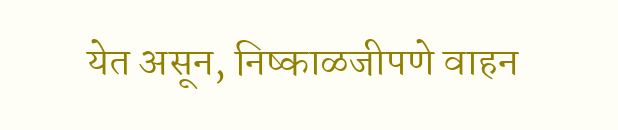येत असून, निष्काळजीपणे वाहन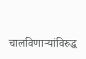चालविणाऱ्यांविरुद्ध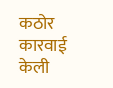कठोर कारवाई केली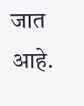जात आहे.